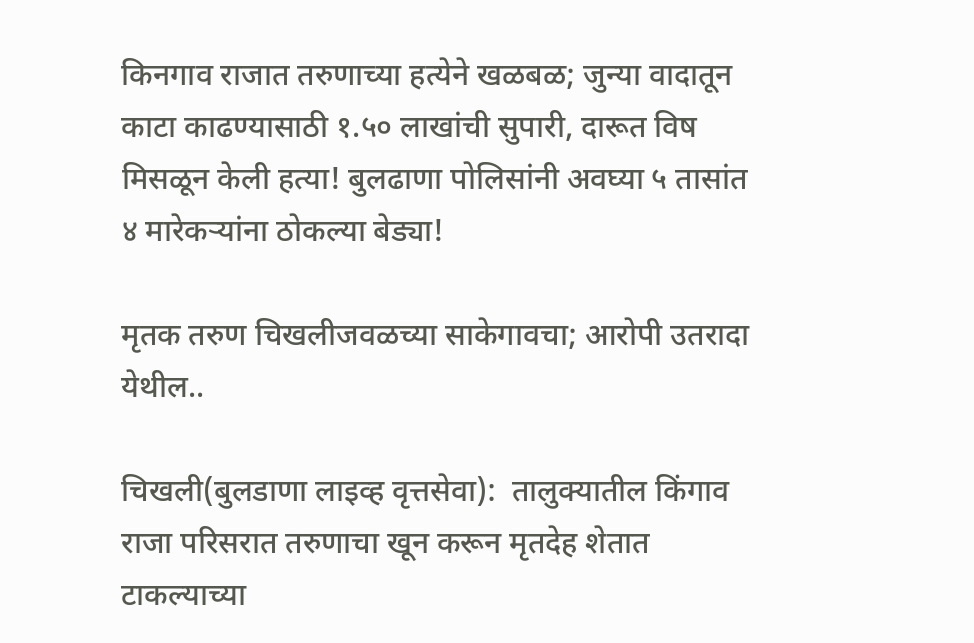किनगाव राजात तरुणाच्या हत्येने खळबळ; जुन्या वादातून काटा काढण्यासाठी १.५० लाखांची सुपारी, दारूत विष मिसळून केली हत्या! बुलढाणा पोलिसांनी अवघ्या ५ तासांत ४ मारेकऱ्यांना ठोकल्या बेड्या!

मृतक तरुण चिखलीजवळच्या साकेगावचा; आरोपी उतरादा येथील..

चिखली(बुलडाणा लाइव्ह वृत्तसेवा):  तालुक्यातील किंगाव राजा परिसरात तरुणाचा खून करून मृतदेह शेतात टाकल्याच्या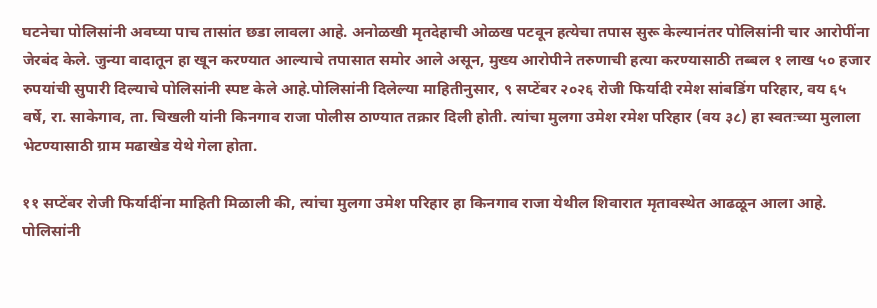घटनेचा पोलिसांनी अवघ्या पाच तासांत छडा लावला आहे. अनोळखी मृतदेहाची ओळख पटवून हत्येचा तपास सुरू केल्यानंतर पोलिसांनी चार आरोपींना जेरबंद केले. जुन्या वादातून हा खून करण्यात आल्याचे तपासात समोर आले असून, मुख्य आरोपीने तरुणाची हत्या करण्यासाठी तब्बल १ लाख ५० हजार रुपयांची सुपारी दिल्याचे पोलिसांनी स्पष्ट केले आहे.पोलिसांनी दिलेल्या माहितीनुसार, ९ सप्टेंबर २०२६ रोजी फिर्यादी रमेश सांबडिंग परिहार, वय ६५ वर्षे, रा. साकेगाव, ता. चिखली यांनी किनगाव राजा पोलीस ठाण्यात तक्रार दिली होती. त्यांचा मुलगा उमेश रमेश परिहार (वय ३८) हा स्वतःच्या मुलाला भेटण्यासाठी ग्राम मढाखेड येथे गेला होता.

११ सप्टेंबर रोजी फिर्यादींना माहिती मिळाली की, त्यांचा मुलगा उमेश परिहार हा किनगाव राजा येथील शिवारात मृतावस्थेत आढळून आला आहे. पोलिसांनी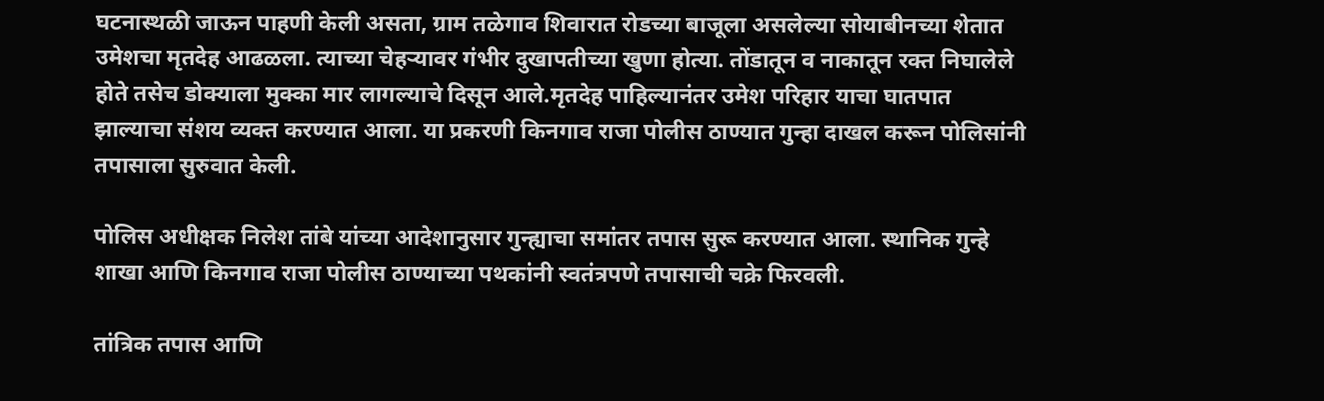घटनास्थळी जाऊन पाहणी केली असता, ग्राम तळेगाव शिवारात रोडच्या बाजूला असलेल्या सोयाबीनच्या शेतात उमेशचा मृतदेह आढळला. त्याच्या चेहऱ्यावर गंभीर दुखापतीच्या खुणा होत्या. तोंडातून व नाकातून रक्त निघालेले होते तसेच डोक्याला मुक्का मार लागल्याचे दिसून आले.मृतदेह पाहिल्यानंतर उमेश परिहार याचा घातपात झाल्याचा संशय व्यक्त करण्यात आला. या प्रकरणी किनगाव राजा पोलीस ठाण्यात गुन्हा दाखल करून पोलिसांनी तपासाला सुरुवात केली.

पोलिस अधीक्षक निलेश तांबे यांच्या आदेशानुसार गुन्ह्याचा समांतर तपास सुरू करण्यात आला. स्थानिक गुन्हे शाखा आणि किनगाव राजा पोलीस ठाण्याच्या पथकांनी स्वतंत्रपणे तपासाची चक्रे फिरवली.

तांत्रिक तपास आणि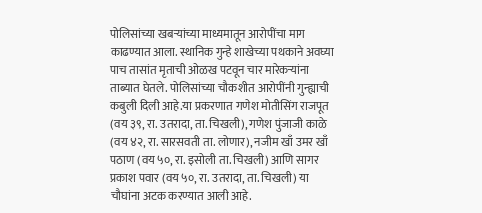पोलिसांच्या खबऱ्यांच्या माध्यमातून आरोपींचा माग काढण्यात आला. स्थानिक गुन्हे शाखेच्या पथकाने अवघ्या पाच तासांत मृताची ओळख पटवून चार मारेकऱ्यांना ताब्यात घेतले. पोलिसांच्या चौकशीत आरोपींनी गुन्ह्याची कबुली दिली आहे.या प्रकरणात गणेश मोतीसिंग राजपूत (वय ३९, रा. उतरादा, ता. चिखली), गणेश पुंजाजी काळे (वय ४२, रा. सारसवती ता. लोणार), नजीम खाँ उमर खाँ पठाण (वय ५०, रा. इसोली ता. चिखली) आणि सागर प्रकाश पवार (वय ५०, रा. उतरादा, ता. चिखली) या चौघांना अटक करण्यात आली आहे.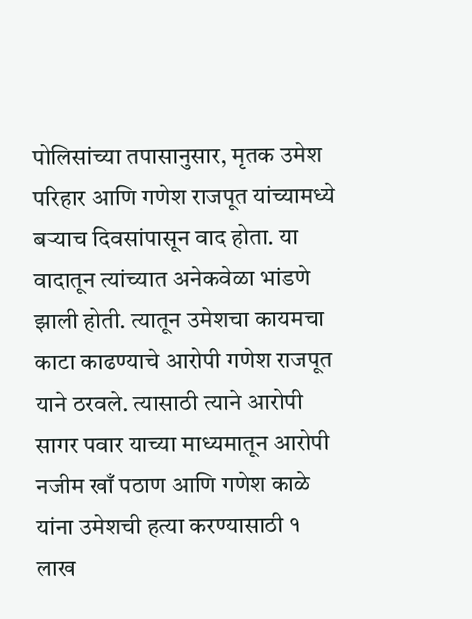पोलिसांच्या तपासानुसार, मृतक उमेश परिहार आणि गणेश राजपूत यांच्यामध्ये बऱ्याच दिवसांपासून वाद होता. या वादातून त्यांच्यात अनेकवेळा भांडणे झाली होती. त्यातून उमेशचा कायमचा काटा काढण्याचे आरोपी गणेश राजपूत याने ठरवले. त्यासाठी त्याने आरोपी सागर पवार याच्या माध्यमातून आरोपी नजीम खाँ पठाण आणि गणेश काळे यांना उमेशची हत्या करण्यासाठी १ लाख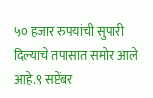५० हजार रुपयांची सुपारी दिल्याचे तपासात समोर आले आहे.९ सप्टेंबर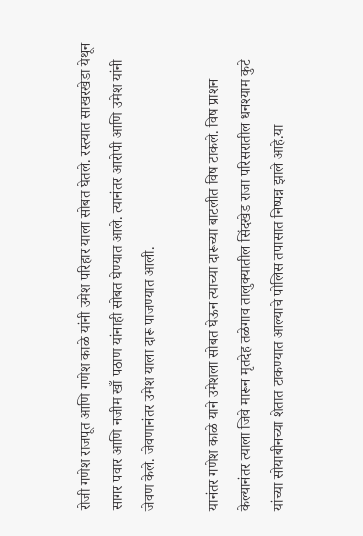रोजी गणेश राजपूत आणि गणेश काळे यांनी उमेश परिहार याला सोबत घेतले. रस्त्यात साखरखेडा येथून सागर पवार आणि नजीम खाँ पठाण यांनाही सोबत घेण्यात आले. त्यानंतर आरोपी आणि उमेश यांनी जेवण केले. जेवणानंतर उमेश याला दारू पाजण्यात आली.

यानंतर गणेश काळे याने उमेशला सोबत घेऊन त्याच्या दारूच्या बाटलीत विष टाकले. विष प्राशन केल्यानंतर त्याला जिवे मारून मृतदेह तळेगाव तालुक्यातील सिंदखेड राजा परिसरातील धनश्याम कुटे यांच्या सोयाबीनच्या शेतात टाकण्यात आल्याचे पोलिस तपासात निष्पन्न झाले आहे.या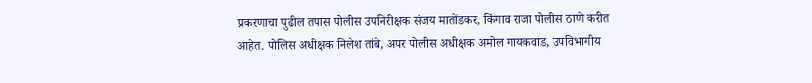प्रकरणाचा पुढील तपास पोलीस उपनिरीक्षक संजय मातोंडकर, किंगाव राजा पोलीस ठाणे करीत आहेत. पोलिस अधीक्षक निलेश तांबे, अपर पोलीस अधीक्षक अमोल गायकवाड, उपविभागीय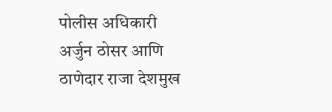पोलीस अधिकारी अर्जुन ठोसर आणि ठाणेदार राजा देशमुख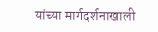यांच्या मार्गदर्शनाखाली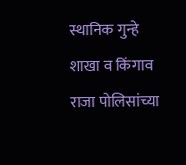स्थानिक गुन्हे शाखा व किंगाव राजा पोलिसांच्या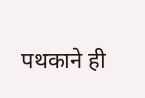पथकाने ही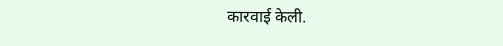कारवाई केली.